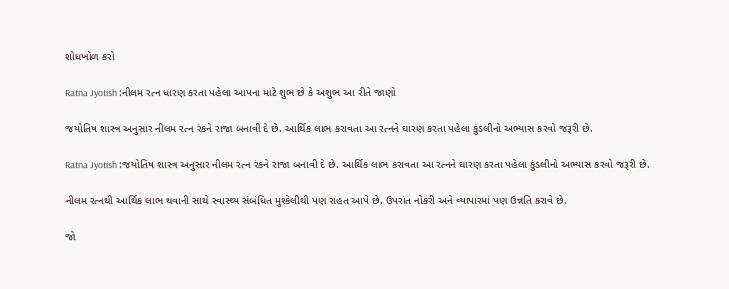શોધખોળ કરો

Ratna Jyotish :નીલમ રત્ન ધારણ કરતા પહેલા આપના માટે શુભ છે કે અશુભ આ રીતે જાણો

જયોતિષ શાસ્ત્ર અનુસાર નીલમ રત્ન રંકને રાજા બનાવી દે છે. આર્થિક લાભ કરાવતા આ રત્નને ઘારણ કરતા પહેલા કુંડલીનો અભ્યાસ કરવો જરૂરી છે.

Ratna Jyotish :જયોતિષ શાસ્ત્ર અનુસાર નીલમ રત્ન રંકને રાજા બનાવી દે છે. આર્થિક લાભ કરાવતા આ રત્નને ઘારણ કરતા પહેલા કુંડલીનો અભ્યાસ કરવો જરૂરી છે.

નીલમ રત્નથી આર્થિક લાભ થવાની સાથે સ્વાસ્થ્ય સંબંધિત મુશ્કેલીથી પણ રાહત આપે છે. ઉપરાંત નોકરી અને વ્યાપારમાં પણ ઉન્નતિ કરાવે છે.

જો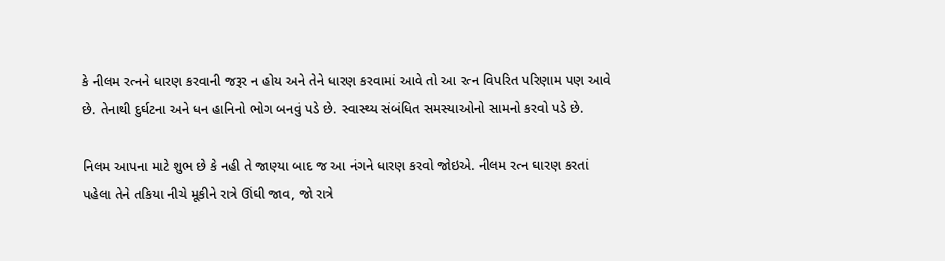કે નીલમ રત્નને ધારણ કરવાની જરૂર ન હોય અને તેને ધારણ કરવામાં આવે તો આ રત્ન વિપરિત પરિણામ પણ આવે છે. તેનાથી દુર્ઘટના અને ધન હાનિનો ભોગ બનવું પડે છે. સ્વાસ્થ્ય સંબંધિત સમસ્યાઓનો સામનો કરવો પડે છે.

નિલમ આપના માટે શુભ છે કે નહી તે જાણ્યા બાદ જ આ નંગને ધારણ કરવો જોઇએ. નીલમ રત્ન ઘારણ કરતાં પહેલા તેને તકિયા નીચે મૂકીને રાત્રે ઊંઘી જાવ, જો રાત્રે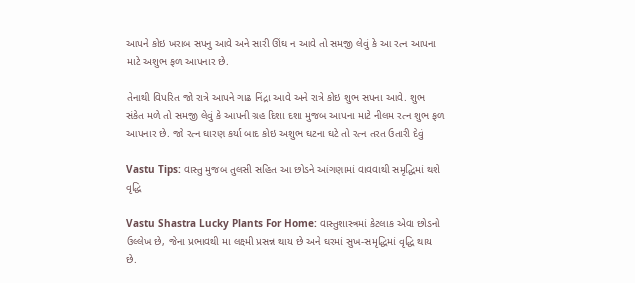આપને કોઇ ખરાબ સપનુ આવે અને સારી ઊંઘ ન આવે તો સમજી લેવું કે આ રત્ન આપના માટે અશુભ ફળ આપનાર છે.

તેનાથી વિપરિત જો રાત્રે આપને ગાઢ નિંદ્રા આવે અને રાત્રે કોઇ શુભ સપના આવે. શુભ સંકેત મળે તો સમજી લેવું કે આપની ગ્રહ દિશા દશા મુજબ આપના માટે નીલમ રત્ન શુભ ફળ આપનાર છે. જો રત્ન ઘારણ કર્યા બાદ કોઇ અશુભ ઘટના ઘટે તો રત્ન તરત ઉતારી દેવું

Vastu Tips: વાસ્તુ મુજબ તુલસી સહિત આ છોડને આંગણામાં વાવવાથી સમૃદ્ધિમાં થશે વૃદ્ધિ

Vastu Shastra Lucky Plants For Home: વાસ્તુશાસ્ત્રમાં કેટલાક એવા છોડનો ઉલ્લેખ છે, જેના પ્રભાવથી મા લક્ષ્મી પ્રસન્ન થાય છે અને ઘરમાં સુખ-સમૃદ્ધિમાં વૃદ્ધિ થાય છે.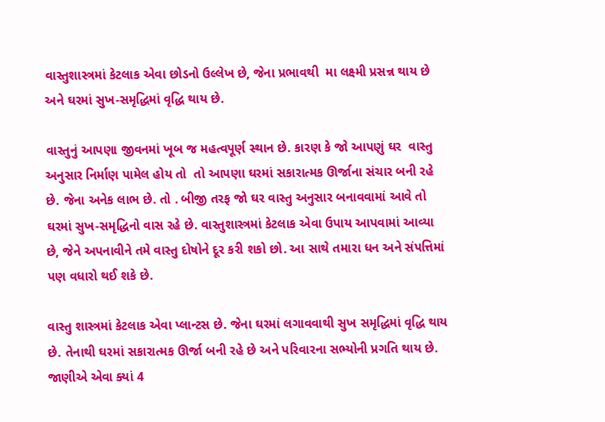વાસ્તુશાસ્ત્રમાં કેટલાક એવા છોડનો ઉલ્લેખ છે, જેના પ્રભાવથી  મા લક્ષ્મી પ્રસન્ન થાય છે અને ઘરમાં સુખ-સમૃદ્ધિમાં વૃદ્ધિ થાય છે.

વાસ્તુનું આપણા જીવનમાં ખૂબ જ મહત્વપૂર્ણ સ્થાન છે. કારણ કે જો આપણું ઘર  વાસ્તુ અનુસાર નિર્માણ પામેલ હોય તો  તો આપણા ઘરમાં સકારાત્મક ઊર્જાના સંચાર બની રહે છે. જેના અનેક લાભ છે. તો . બીજી તરફ જો ઘર વાસ્તુ અનુસાર બનાવવામાં આવે તો ઘરમાં સુખ-સમૃદ્ધિનો વાસ રહે છે. વાસ્તુશાસ્ત્રમાં કેટલાક એવા ઉપાય આપવામાં આવ્યા છે, જેને અપનાવીને તમે વાસ્તુ દોષોને દૂર કરી શકો છો. આ સાથે તમારા ધન અને સંપત્તિમાં પણ વધારો થઈ શકે છે.

વાસ્તુ શાસ્ત્રમાં કેટલાક એવા પ્લાન્ટસ છે. જેના ઘરમાં લગાવવાથી સુખ સમૃદ્ધિમાં વૃદ્ધિ થાય છે. તેનાથી ઘરમાં સકારાત્મક ઊર્જા બની રહે છે અને પરિવારના સભ્યોની પ્રગતિ થાય છે. જાણીએ એવા ક્યાં 4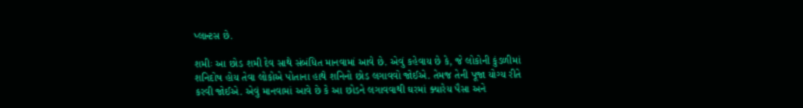પ્લાન્ટસ છે.

શમીઃ આ છોડ શમી દેવ સાથે સંબંધિત માનવામાં આવે છે. એવું કહેવાય છે કે, જે લોકોની કુંડળીમાં શનિદોષ હોય તેવા લોકોએ પોતાના હાથે શનિનો છોડ લગાવવો જોઈએ. તેમજ તેની પૂજા યોગ્ય રીતે કરવી જોઈએ. એવું માનવામાં આવે છે કે આ છોડને લગાવવાથી ઘરમાં ક્યારેય પૈસા અને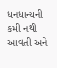ધનધાન્યની  કમી નથી આવતી અને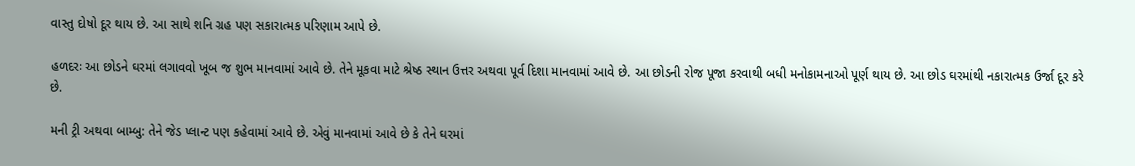વાસ્તુ દોષો દૂર થાય છે. આ સાથે શનિ ગ્રહ પણ સકારાત્મક પરિણામ આપે છે.

હળદરઃ આ છોડને ઘરમાં લગાવવો ખૂબ જ શુભ માનવામાં આવે છે. તેને મૂકવા માટે શ્રેષ્ઠ સ્થાન ઉત્તર અથવા પૂર્વ દિશા માનવામાં આવે છે. આ છોડની રોજ પૂજા કરવાથી બધી મનોકામનાઓ પૂર્ણ થાય છે. આ છોડ ઘરમાંથી નકારાત્મક ઉર્જા દૂર કરે છે.

મની ટ્રી અથવા બામ્બુ: તેને જેડ પ્લાન્ટ પણ કહેવામાં આવે છે. એવું માનવામાં આવે છે કે તેને ઘરમાં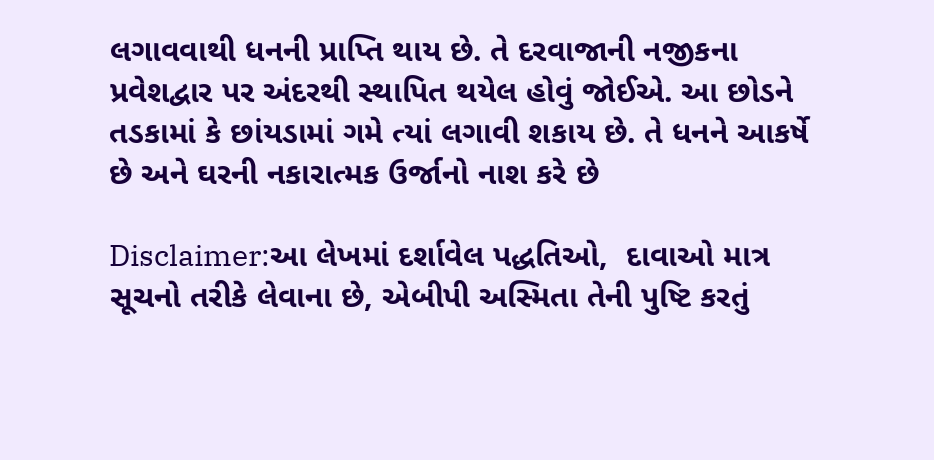લગાવવાથી ધનની પ્રાપ્તિ થાય છે. તે દરવાજાની નજીકના પ્રવેશદ્વાર પર અંદરથી સ્થાપિત થયેલ હોવું જોઈએ. આ છોડને તડકામાં કે છાંયડામાં ગમે ત્યાં લગાવી શકાય છે. તે ધનને આકર્ષે છે અને ઘરની નકારાત્મક ઉર્જાનો નાશ કરે છે

Disclaimer:આ લેખમાં દર્શાવેલ પદ્ધતિઓ,  દાવાઓ માત્ર સૂચનો તરીકે લેવાના છે, એબીપી અસ્મિતા તેની પુષ્ટિ કરતું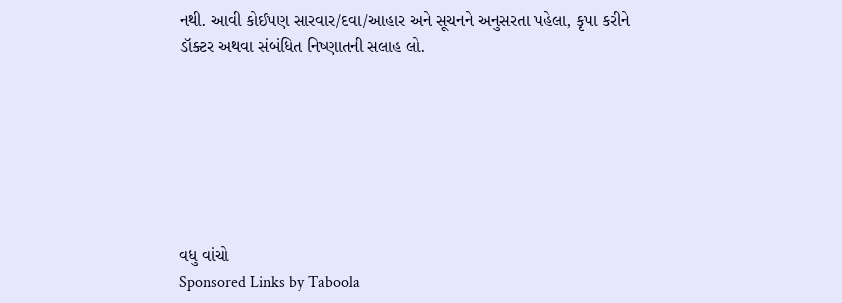નથી. આવી કોઈપણ સારવાર/દવા/આહાર અને સૂચનને અનુસરતા પહેલા, કૃપા કરીને ડૉક્ટર અથવા સંબંધિત નિષ્ણાતની સલાહ લો.







વધુ વાંચો
Sponsored Links by Taboola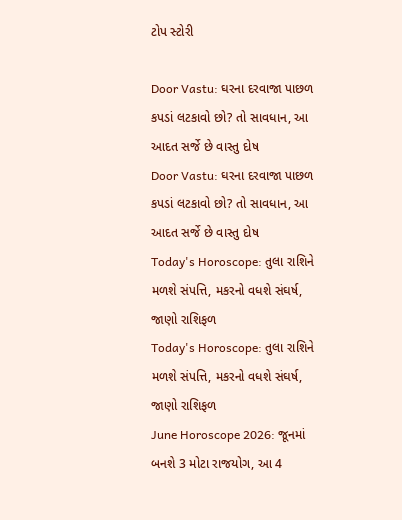ટોપ સ્ટોરી

Door Vastu: ઘરના દરવાજા પાછળ કપડાં લટકાવો છો? તો સાવધાન, આ આદત સર્જે છે વાસ્તુ દોષ
Door Vastu: ઘરના દરવાજા પાછળ કપડાં લટકાવો છો? તો સાવધાન, આ આદત સર્જે છે વાસ્તુ દોષ
Today's Horoscope: તુલા રાશિને મળશે સંપત્તિ, મકરનો વધશે સંઘર્ષ, જાણો રાશિફળ
Today's Horoscope: તુલા રાશિને મળશે સંપત્તિ, મકરનો વધશે સંઘર્ષ, જાણો રાશિફળ
June Horoscope 2026: જૂનમાં બનશે 3 મોટા રાજયોગ, આ 4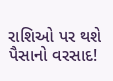રાશિઓ પર થશે પૈસાનો વરસાદ!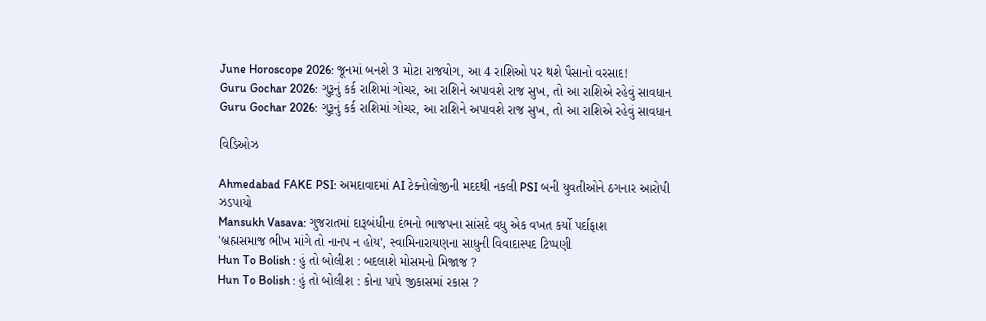June Horoscope 2026: જૂનમાં બનશે 3 મોટા રાજયોગ, આ 4 રાશિઓ પર થશે પૈસાનો વરસાદ!
Guru Gochar 2026: ગુરૂનું કર્ક રાશિમાં ગોચર, આ રાશિને અપાવશે રાજ સુખ, તો આ રાશિએ રહેવું સાવધાન
Guru Gochar 2026: ગુરૂનું કર્ક રાશિમાં ગોચર, આ રાશિને અપાવશે રાજ સુખ, તો આ રાશિએ રહેવું સાવધાન

વિડિઓઝ

Ahmedabad FAKE PSI: અમદાવાદમાં AI ટેક્નોલોજીની મદદથી નકલી PSI બની યુવતીઓને ઠગનાર આરોપી ઝડપાયો
Mansukh Vasava: ગુજરાતમાં દારૂબંધીના દંભનો ભાજપના સાંસદે વધુ એક વખત કર્યો પર્દાફાશ
'બ્રહ્મસમાજ ભીખ માંગે તો નાનપ ન હોય', સ્વામિનારાયણના સાધુની વિવાદાસ્પદ ટિપ્પણી
Hun To Bolish : હું તો બોલીશ : બદલાશે મોસમનો મિજાજ ?
Hun To Bolish : હું તો બોલીશ : કોના પાપે જીકાસમાં રકાસ ?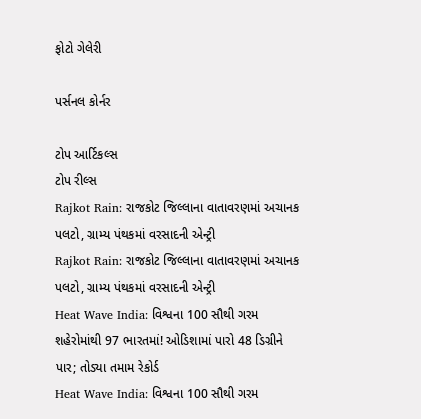ફોટો ગેલેરી

પર્સનલ કોર્નર

ટોપ આર્ટિકલ્સ
ટોપ રીલ્સ
Rajkot Rain: રાજકોટ જિલ્લાના વાતાવરણમાં અચાનક પલટો, ગ્રામ્ય પંથકમાં વરસાદની એન્ટ્રી
Rajkot Rain: રાજકોટ જિલ્લાના વાતાવરણમાં અચાનક પલટો, ગ્રામ્ય પંથકમાં વરસાદની એન્ટ્રી
Heat Wave India: વિશ્વના 100 સૌથી ગરમ શહેરોમાંથી 97 ભારતમાં! ઓડિશામાં પારો 48 ડિગ્રીને પાર; તોડ્યા તમામ રેકોર્ડ
Heat Wave India: વિશ્વના 100 સૌથી ગરમ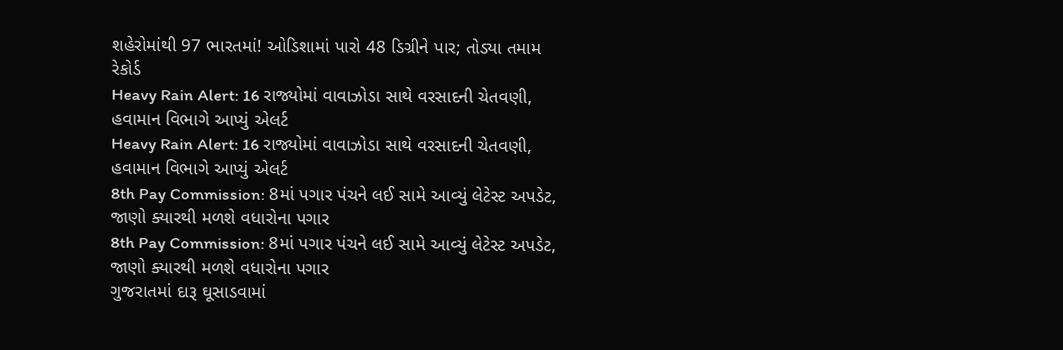શહેરોમાંથી 97 ભારતમાં! ઓડિશામાં પારો 48 ડિગ્રીને પાર; તોડ્યા તમામ રેકોર્ડ
Heavy Rain Alert: 16 રાજ્યોમાં વાવાઝોડા સાથે વરસાદની ચેતવણી, હવામાન વિભાગે આપ્યું એલર્ટ
Heavy Rain Alert: 16 રાજ્યોમાં વાવાઝોડા સાથે વરસાદની ચેતવણી, હવામાન વિભાગે આપ્યું એલર્ટ
8th Pay Commission: 8માં પગાર પંચને લઈ સામે આવ્યું લેટેસ્ટ અપડેટ, જાણો ક્યારથી મળશે વધારોના પગાર
8th Pay Commission: 8માં પગાર પંચને લઈ સામે આવ્યું લેટેસ્ટ અપડેટ, જાણો ક્યારથી મળશે વધારોના પગાર
ગુજરાતમાં દારૂ ઘૂસાડવામાં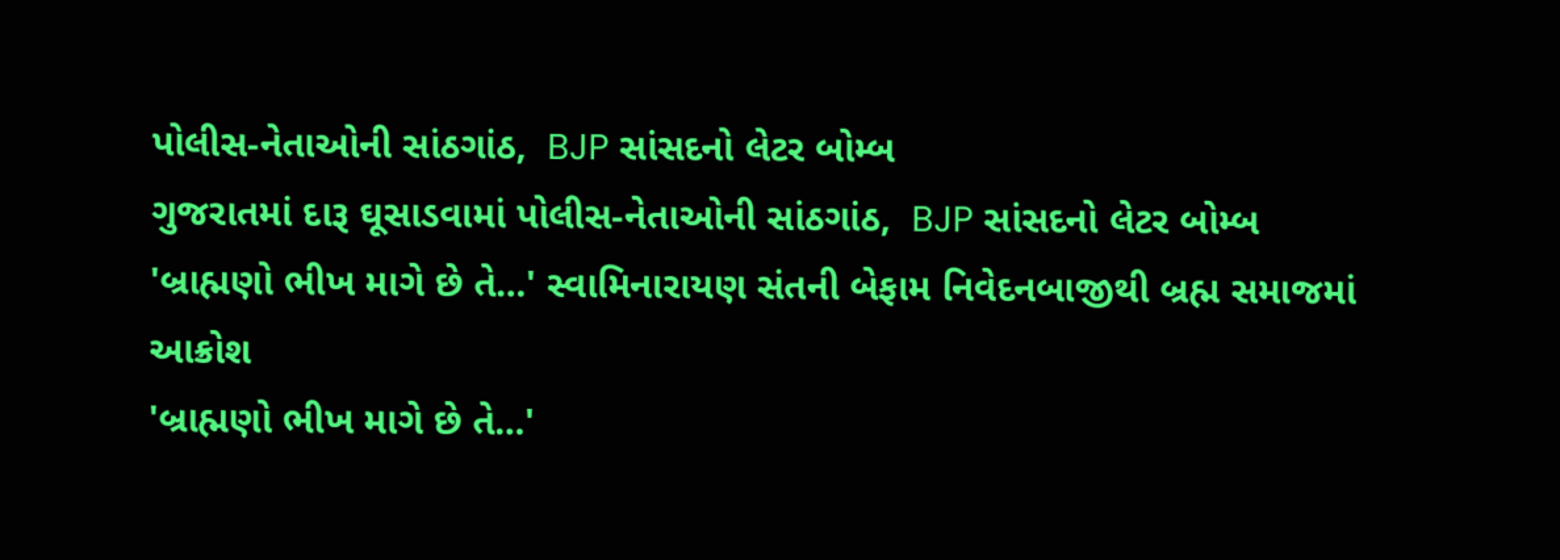પોલીસ-નેતાઓની સાંઠગાંઠ,  BJP સાંસદનો લેટર બોમ્બ
ગુજરાતમાં દારૂ ઘૂસાડવામાં પોલીસ-નેતાઓની સાંઠગાંઠ,  BJP સાંસદનો લેટર બોમ્બ
'બ્રાહ્મણો ભીખ માગે છે તે...' સ્વામિનારાયણ સંતની બેફામ નિવેદનબાજીથી બ્રહ્મ સમાજમાં આક્રોશ
'બ્રાહ્મણો ભીખ માગે છે તે...'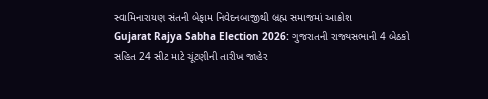સ્વામિનારાયણ સંતની બેફામ નિવેદનબાજીથી બ્રહ્મ સમાજમાં આક્રોશ
Gujarat Rajya Sabha Election 2026: ગુજરાતની રાજ્યસભાની 4 બેઠકો સહિત 24 સીટ માટે ચૂંટણીની તારીખ જાહેર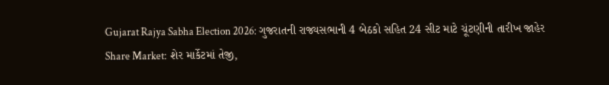Gujarat Rajya Sabha Election 2026: ગુજરાતની રાજ્યસભાની 4 બેઠકો સહિત 24 સીટ માટે ચૂંટણીની તારીખ જાહેર
Share Market: શેર માર્કેટમાં તેજી,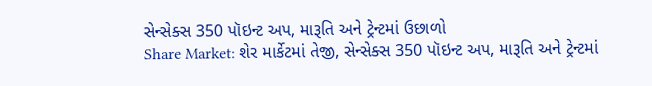સેન્સેક્સ 350 પૉઇન્ટ અપ, મારૂતિ અને ટ્રેન્ટમાં ઉછાળો
Share Market: શેર માર્કેટમાં તેજી, સેન્સેક્સ 350 પૉઇન્ટ અપ, મારૂતિ અને ટ્રેન્ટમાં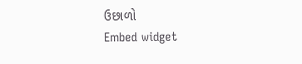ઉછાળો
Embed widget